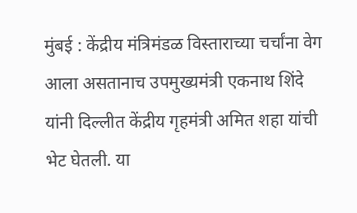मुंबई : केंद्रीय मंत्रिमंडळ विस्ताराच्या चर्चांना वेग आला असतानाच उपमुख्यमंत्री एकनाथ शिंदे यांनी दिल्लीत केंद्रीय गृहमंत्री अमित शहा यांची भेट घेतली. या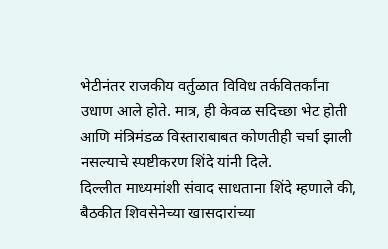भेटीनंतर राजकीय वर्तुळात विविध तर्कवितर्कांना उधाण आले होते. मात्र, ही केवळ सदिच्छा भेट होती आणि मंत्रिमंडळ विस्ताराबाबत कोणतीही चर्चा झाली नसल्याचे स्पष्टीकरण शिंदे यांनी दिले.
दिल्लीत माध्यमांशी संवाद साधताना शिंदे म्हणाले की, बैठकीत शिवसेनेच्या खासदारांच्या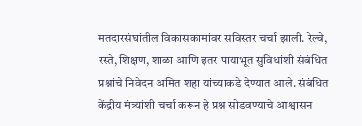मतदारसंघांतील विकासकामांवर सविस्तर चर्चा झाली. रेल्वे, रस्ते, शिक्षण, शाळा आणि इतर पायाभूत सुविधांशी संबंधित प्रश्नांचे निवेदन अमित शहा यांच्याकडे देण्यात आले. संबंधित केंद्रीय मंत्र्यांशी चर्चा करून हे प्रश्न सोडवण्याचे आश्वासन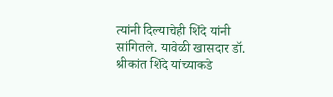त्यांनी दिल्याचेही शिंदे यांनी सांगितले. यावेळी खासदार डॉ. श्रीकांत शिंदे यांच्याकडे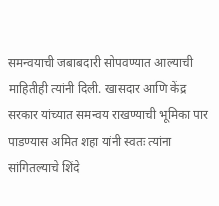समन्वयाची जबाबदारी सोपवण्यात आल्याची माहितीही त्यांनी दिली. खासदार आणि केंद्र सरकार यांच्यात समन्वय राखण्याची भूमिका पार पाडण्यास अमित शहा यांनी स्वतः त्यांना सांगितल्याचे शिंदे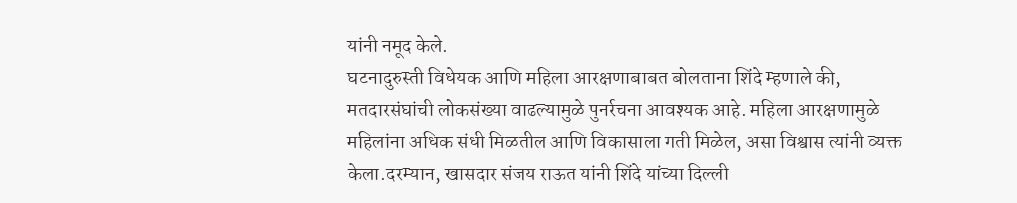यांनी नमूद केले.
घटनादुरुस्ती विधेयक आणि महिला आरक्षणाबाबत बोलताना शिंदे म्हणाले की, मतदारसंघांची लोकसंख्या वाढल्यामुळे पुनर्रचना आवश्यक आहे. महिला आरक्षणामुळे महिलांना अधिक संधी मिळतील आणि विकासाला गती मिळेल, असा विश्वास त्यांनी व्यक्त केला.दरम्यान, खासदार संजय राऊत यांनी शिंदे यांच्या दिल्ली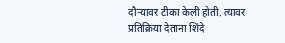दौऱ्यावर टीका केली होती. त्यावर प्रतिक्रिया देताना शिंदे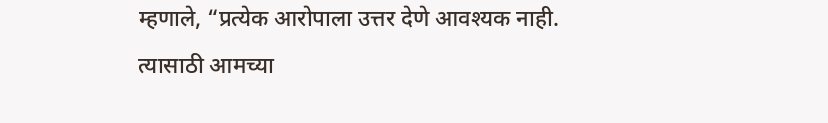म्हणाले, “प्रत्येक आरोपाला उत्तर देणे आवश्यक नाही. त्यासाठी आमच्या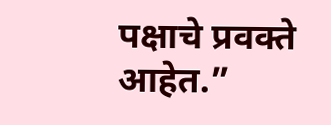पक्षाचे प्रवक्ते आहेत.”